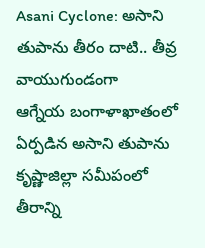Asani Cyclone: అసాని తుపాను తీరం దాటి.. తీవ్ర వాయుగుండంగా
ఆగ్నేయ బంగాళాఖాతంలో ఏర్పడిన అసాని తుపాను కృష్ణాజిల్లా సమీపంలో తీరాన్ని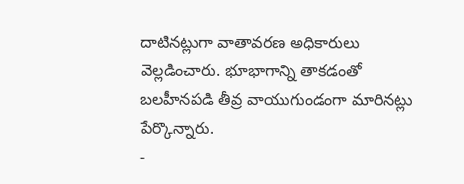దాటినట్లుగా వాతావరణ అధికారులు వెల్లడించారు. భూభాగాన్ని తాకడంతో బలహీనపడి తీవ్ర వాయుగుండంగా మారినట్లు పేర్కొన్నారు.
-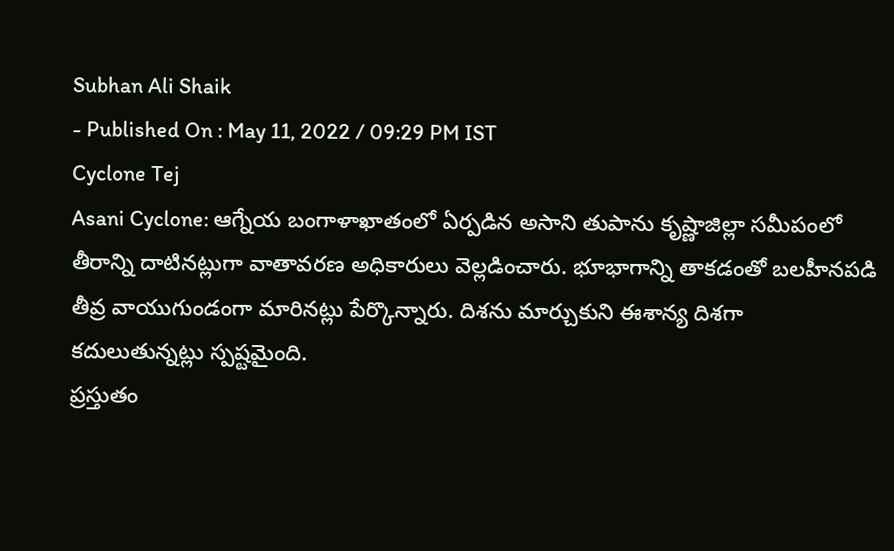Subhan Ali Shaik
- Published On : May 11, 2022 / 09:29 PM IST
Cyclone Tej
Asani Cyclone: ఆగ్నేయ బంగాళాఖాతంలో ఏర్పడిన అసాని తుపాను కృష్ణాజిల్లా సమీపంలో తీరాన్ని దాటినట్లుగా వాతావరణ అధికారులు వెల్లడించారు. భూభాగాన్ని తాకడంతో బలహీనపడి తీవ్ర వాయుగుండంగా మారినట్లు పేర్కొన్నారు. దిశను మార్చుకుని ఈశాన్య దిశగా కదులుతున్నట్లు స్పష్టమైంది.
ప్రస్తుతం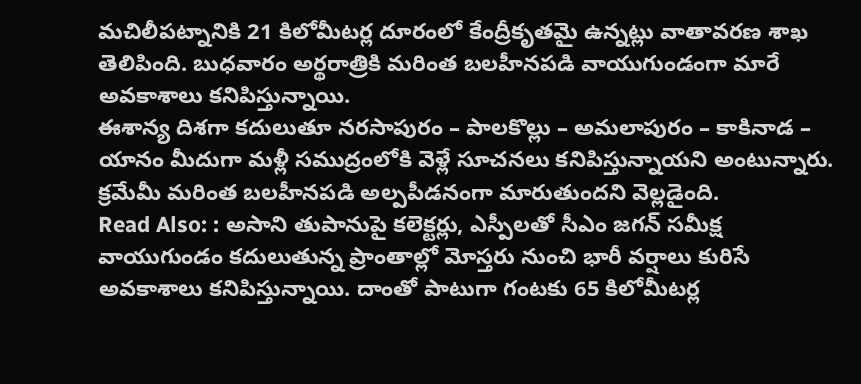మచిలీపట్నానికి 21 కిలోమీటర్ల దూరంలో కేంద్రీకృతమై ఉన్నట్లు వాతావరణ శాఖ తెలిపింది. బుధవారం అర్థరాత్రికి మరింత బలహీనపడి వాయుగుండంగా మారే అవకాశాలు కనిపిస్తున్నాయి.
ఈశాన్య దిశగా కదులుతూ నరసాపురం – పాలకొల్లు – అమలాపురం – కాకినాడ – యానం మీదుగా మళ్లీ సముద్రంలోకి వెళ్లే సూచనలు కనిపిస్తున్నాయని అంటున్నారు. క్రమేమీ మరింత బలహీనపడి అల్పపీడనంగా మారుతుందని వెల్లడైంది.
Read Also: : అసాని తుపానుపై కలెక్టర్లు, ఎస్పీలతో సీఎం జగన్ సమీక్ష
వాయుగుండం కదులుతున్న ప్రాంతాల్లో మోస్తరు నుంచి భారీ వర్షాలు కురిసే అవకాశాలు కనిపిస్తున్నాయి. దాంతో పాటుగా గంటకు 65 కిలోమీటర్ల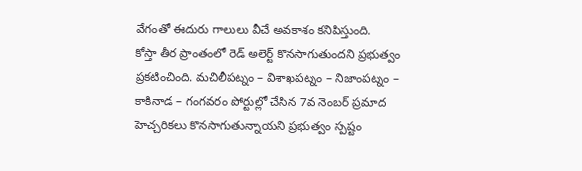వేగంతో ఈదురు గాలులు వీచే అవకాశం కనిపిస్తుంది.
కోస్తా తీర ప్రాంతంలో రెడ్ అలెర్ట్ కొనసాగుతుందని ప్రభుత్వం ప్రకటించింది. మచిలీపట్నం – విశాఖపట్నం – నిజాంపట్నం – కాకినాడ – గంగవరం పోర్టుల్లో చేసిన 7వ నెంబర్ ప్రమాద హెచ్చరికలు కొనసాగుతున్నాయని ప్రభుత్వం స్పష్టం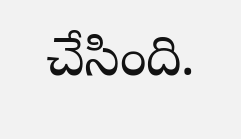చేసింది.